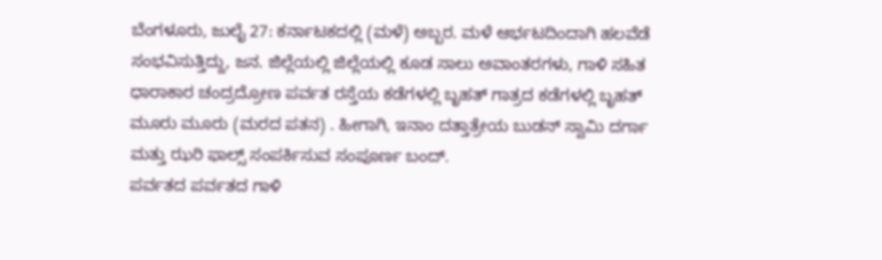ಬೆಂಗಳೂರು, ಜುಲೈ 27: ಕರ್ನಾಟಕದಲ್ಲಿ (ಮಳೆ) ಅಬ್ಬರ. ಮಳೆ ಆರ್ಭಟದಿಂದಾಗಿ ಹಲವೆಡೆ ಸಂಭವಿಸುತ್ತಿದ್ದು, ಜನ. ಜಿಲ್ಲೆಯಲ್ಲಿ ಜಿಲ್ಲೆಯಲ್ಲಿ ಕೂಡ ಸಾಲು ಅವಾಂತರಗಳು, ಗಾಳಿ ಸಹಿತ ಧಾರಾಕಾರ ಚಂದ್ರದ್ರೋಣ ಪರ್ವತ ರಸ್ತೆಯ ಕಡೆಗಳಲ್ಲಿ ಬೃಹತ್ ಗಾತ್ರದ ಕಡೆಗಳಲ್ಲಿ ಬೃಹತ್ ಮೂರು ಮೂರು (ಮರದ ಪತನ) . ಹೀಗಾಗಿ, ಇನಾಂ ದತ್ತಾತ್ರೇಯ ಬುಡನ್ ಸ್ವಾಮಿ ದರ್ಗಾ ಮತ್ತು ಝರಿ ಫಾಲ್ಸ್ ಸಂಪರ್ಕಿಸುವ ಸಂಪೂರ್ಣ ಬಂದ್.
ಪರ್ವತದ ಪರ್ವತದ ಗಾಳಿ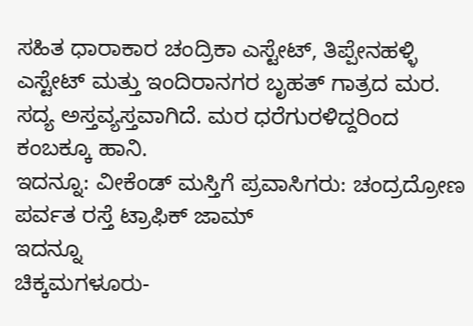ಸಹಿತ ಧಾರಾಕಾರ ಚಂದ್ರಿಕಾ ಎಸ್ಟೇಟ್, ತಿಪ್ಪೇನಹಳ್ಳಿ ಎಸ್ಟೇಟ್ ಮತ್ತು ಇಂದಿರಾನಗರ ಬೃಹತ್ ಗಾತ್ರದ ಮರ. ಸದ್ಯ ಅಸ್ತವ್ಯಸ್ತವಾಗಿದೆ. ಮರ ಧರೆಗುರಳಿದ್ದರಿಂದ ಕಂಬಕ್ಕೂ ಹಾನಿ.
ಇದನ್ನೂ: ವೀಕೆಂಡ್ ಮಸ್ತಿಗೆ ಪ್ರವಾಸಿಗರು: ಚಂದ್ರದ್ರೋಣ ಪರ್ವತ ರಸ್ತೆ ಟ್ರಾಫಿಕ್ ಜಾಮ್
ಇದನ್ನೂ
ಚಿಕ್ಕಮಗಳೂರು-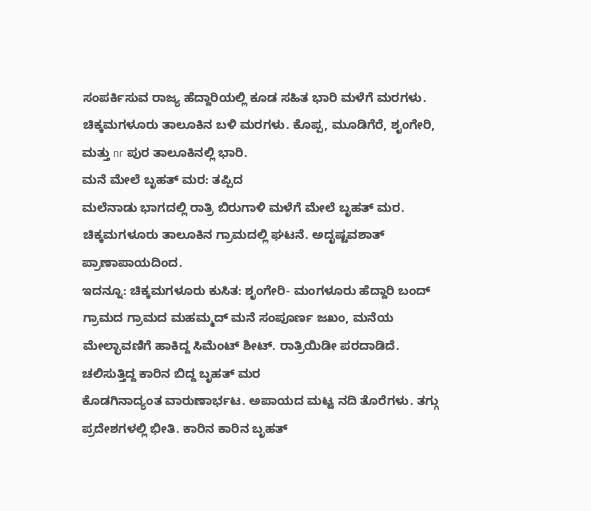ಸಂಪರ್ಕಿಸುವ ರಾಜ್ಯ ಹೆದ್ದಾರಿಯಲ್ಲಿ ಕೂಡ ಸಹಿತ ಭಾರಿ ಮಳೆಗೆ ಮರಗಳು. ಚಿಕ್ಕಮಗಳೂರು ತಾಲೂಕಿನ ಬಳಿ ಮರಗಳು. ಕೊಪ್ಪ, ಮೂಡಿಗೆರೆ, ಶೃಂಗೇರಿ, ಮತ್ತು nr ಪುರ ತಾಲೂಕಿನಲ್ಲಿ ಭಾರಿ.
ಮನೆ ಮೇಲೆ ಬೃಹತ್ ಮರ: ತಪ್ಪಿದ
ಮಲೆನಾಡು ಭಾಗದಲ್ಲಿ ರಾತ್ರಿ ಬಿರುಗಾಳಿ ಮಳೆಗೆ ಮೇಲೆ ಬೃಹತ್ ಮರ. ಚಿಕ್ಕಮಗಳೂರು ತಾಲೂಕಿನ ಗ್ರಾಮದಲ್ಲಿ ಘಟನೆ. ಅದೃಷ್ಟವಶಾತ್ ಪ್ರಾಣಾಪಾಯದಿಂದ.
ಇದನ್ನೂ: ಚಿಕ್ಕಮಗಳೂರು ಕುಸಿತ: ಶೃಂಗೇರಿ- ಮಂಗಳೂರು ಹೆದ್ದಾರಿ ಬಂದ್
ಗ್ರಾಮದ ಗ್ರಾಮದ ಮಹಮ್ಮದ್ ಮನೆ ಸಂಪೂರ್ಣ ಜಖಂ, ಮನೆಯ ಮೇಲ್ಛಾವಣಿಗೆ ಹಾಕಿದ್ದ ಸಿಮೆಂಟ್ ಶೀಟ್. ರಾತ್ರಿಯಿಡೀ ಪರದಾಡಿದೆ.
ಚಲಿಸುತ್ತಿದ್ದ ಕಾರಿನ ಬಿದ್ದ ಬೃಹತ್ ಮರ
ಕೊಡಗಿನಾದ್ಯಂತ ವಾರುಣಾರ್ಭಟ. ಅಪಾಯದ ಮಟ್ಟ ನದಿ ತೊರೆಗಳು. ತಗ್ಗು ಪ್ರದೇಶಗಳಲ್ಲಿ ಭೀತಿ. ಕಾರಿನ ಕಾರಿನ ಬೃಹತ್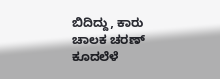ಬಿದಿದ್ದು, ಕಾರು ಚಾಲಕ ಚರಣ್ ಕೂದಲೆಳೆ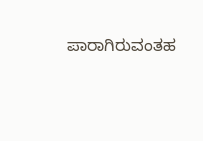ಪಾರಾಗಿರುವಂತಹ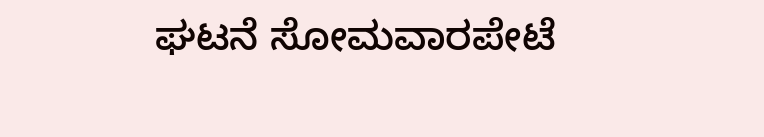ಘಟನೆ ಸೋಮವಾರಪೇಟೆ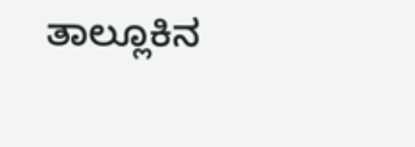ತಾಲ್ಲೂಕಿನ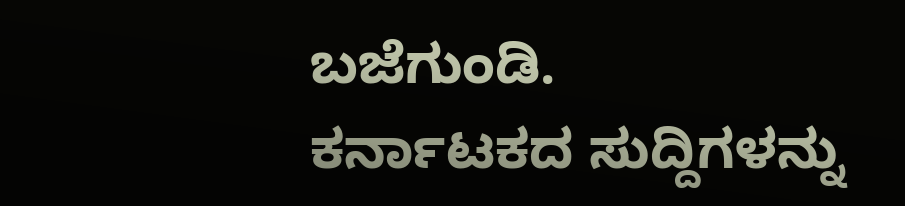ಬಜೆಗುಂಡಿ.
ಕರ್ನಾಟಕದ ಸುದ್ದಿಗಳನ್ನು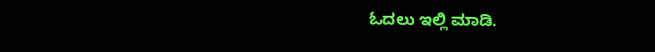ಓದಲು ಇಲ್ಲಿ ಮಾಡಿ.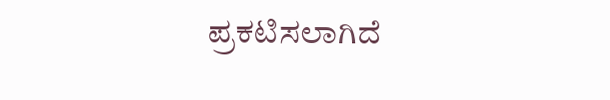ಪ್ರಕಟಿಸಲಾಗಿದೆ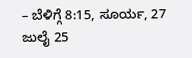– ಬೆಳಿಗ್ಗೆ 8:15, ಸೂರ್ಯ, 27 ಜುಲೈ 25